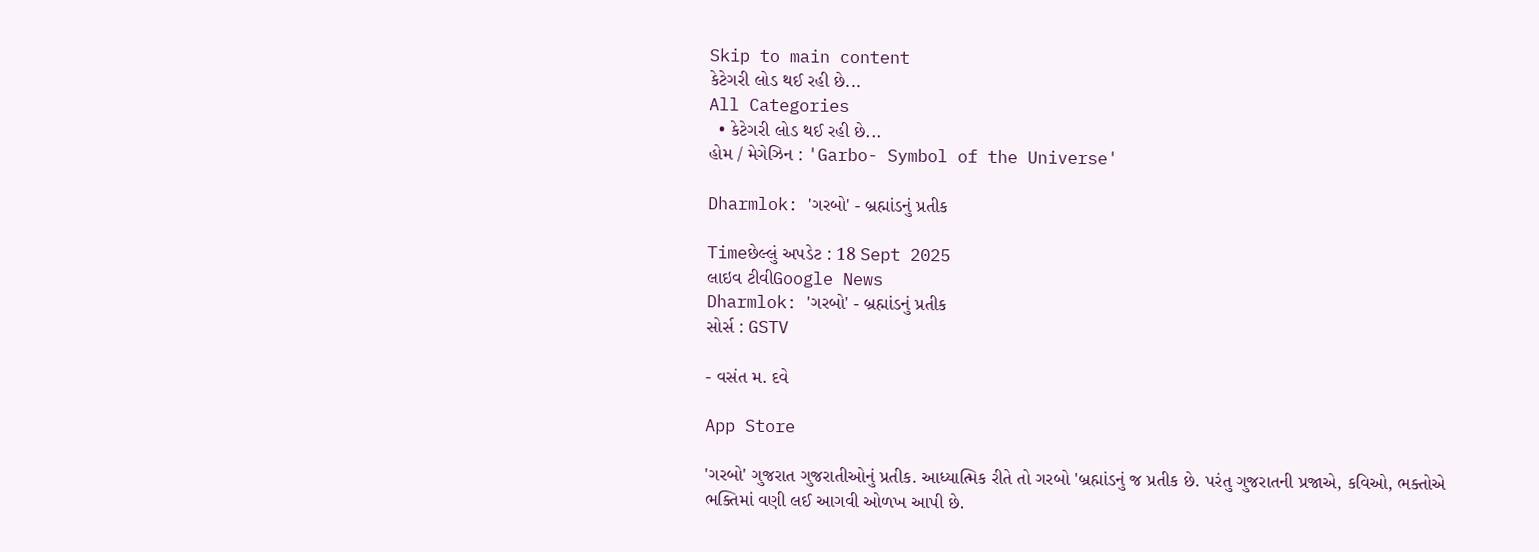Skip to main content
કેટેગરી લોડ થઈ રહી છે...
All Categories
  • કેટેગરી લોડ થઈ રહી છે...
હોમ / મેગેઝિન : 'Garbo- Symbol of the Universe'

Dharmlok: 'ગરબો' - બ્રહ્માંડનું પ્રતીક

Timeછેલ્લું અપડેટ : 18 Sept 2025
લાઇવ ટીવીGoogle News
Dharmlok: 'ગરબો' - બ્રહ્માંડનું પ્રતીક
સોર્સ : GSTV

- વસંત મ. દવે

App Store

'ગરબો' ગુજરાત ગુજરાતીઓનું પ્રતીક. આધ્યાત્મિક રીતે તો ગરબો 'બ્રહ્માંડનું જ પ્રતીક છે. પરંતુ ગુજરાતની પ્રજાએ, કવિઓ, ભક્તોએ ભક્તિમાં વણી લઈ આગવી ઓળખ આપી છે.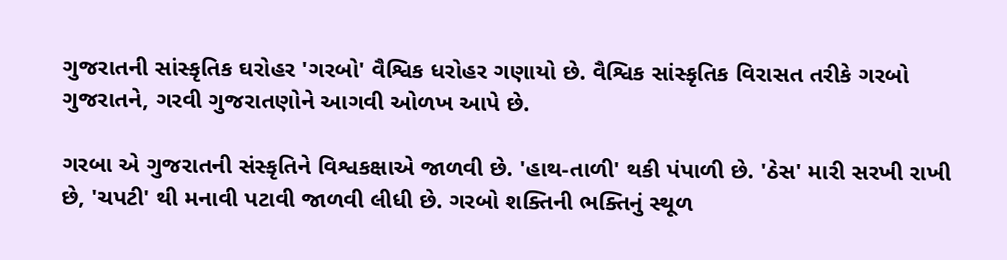ગુજરાતની સાંસ્કૃતિક ઘરોહર 'ગરબો' વૈશ્વિક ધરોહર ગણાયો છે. વૈશ્વિક સાંસ્કૃતિક વિરાસત તરીકે ગરબો ગુજરાતને, ગરવી ગુજરાતણોને આગવી ઓળખ આપે છે.

ગરબા એ ગુજરાતની સંસ્કૃતિને વિશ્વકક્ષાએ જાળવી છે. 'હાથ-તાળી' થકી પંપાળી છે. 'ઠેસ' મારી સરખી રાખી છે, 'ચપટી' થી મનાવી પટાવી જાળવી લીધી છે. ગરબો શક્તિની ભક્તિનું સ્થૂળ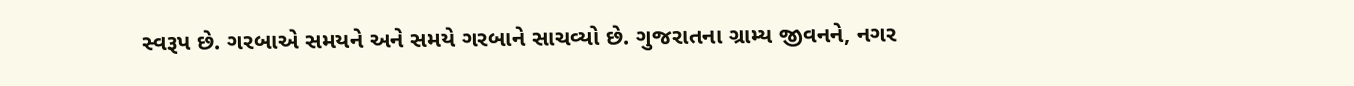સ્વરૂપ છે. ગરબાએ સમયને અને સમયે ગરબાને સાચવ્યો છે. ગુજરાતના ગ્રામ્ય જીવનને, નગર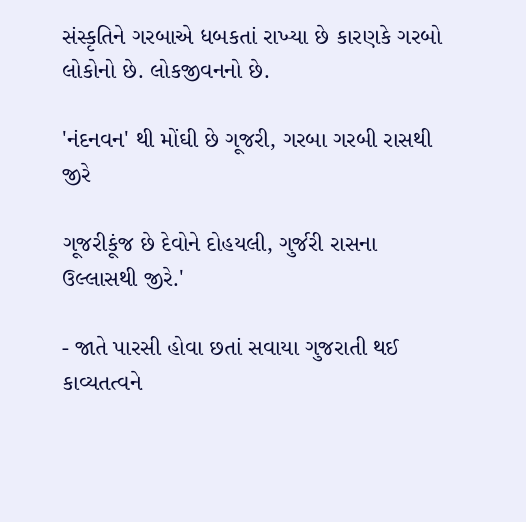સંસ્કૃતિને ગરબાએ ધબકતાં રાખ્યા છે કારણકે ગરબો લોકોનો છે. લોકજીવનનો છે.

'નંદનવન' થી મોંઘી છે ગૂજરી, ગરબા ગરબી રાસથી જીરે

ગૂજરીકૂંજ છે દેવોને દોહયલી, ગુર્જરી રાસના ઉલ્લાસથી જીરે.'

- જાતે પારસી હોવા છતાં સવાયા ગુજરાતી થઈ કાવ્યતત્વને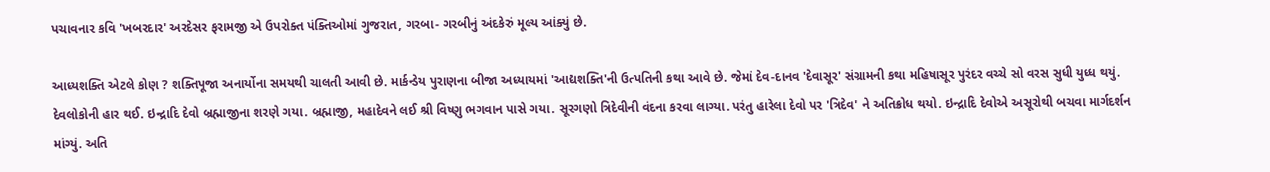પચાવનાર કવિ 'ખબરદાર' અરદેસર ફરામજી એ ઉપરોક્ત પંક્તિઓમાં ગુજરાત, ગરબા- ગરબીનું અંદકેરું મૂલ્ય આંક્યું છે.

આધ્યશક્તિ એટલે કોણ ? શક્તિપૂજા અનાર્યોના સમયથી ચાલતી આવી છે. માર્કન્ડેય પુરાણના બીજા અધ્યાયમાં 'આદ્યશક્તિ'ની ઉત્પતિની કથા આવે છે. જેમાં દેવ-દાનવ 'દેવાસૂર' સંગ્રામની કથા મહિષાસૂર પુરંદર વચ્ચે સો વરસ સુધી યુધ્ધ થયું. દેવલોકોની હાર થઈ. ઇન્દ્રાદિ દેવો બ્રહ્માજીના શરણે ગયા. બ્રહ્માજી, મહાદેવને લઈ શ્રી વિષ્ણુ ભગવાન પાસે ગયા. સૂરગણો ત્રિદેવીની વંદના કરવા લાગ્યા. પરંતુ હારેલા દેવો પર 'ત્રિદેવ' ને અતિક્રોધ થયો. ઇન્દ્રાદિ દેવોએ અસૂરોથી બચવા માર્ગદર્શન માંગ્યું. અતિ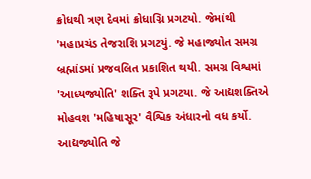ક્રોધથી ત્રણ દેવમાં ક્રોધાગ્નિ પ્રગટયો. જેમાંથી 'મહાપ્રચંડ તેજરાશિ પ્રગટયું. જે મહાજ્યોત સમગ્ર બ્રહ્માંડમાં પ્રજવલિત પ્રકાશિત થયી. સમગ્ર વિશ્વમાં 'આધ્યજ્યોતિ' શક્તિ રૂપે પ્રગટયા. જે આદ્યશક્તિએ મોહવશ 'મહિષાસૂર' વૈશ્વિક અંધારનો વધ કર્યો. આદ્યજ્યોતિ જે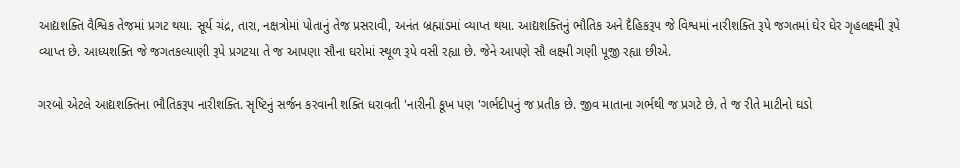આદ્યશક્તિ વૈશ્વિક તેજમાં પ્રગટ થયા. સૂર્ય ચંદ્ર, તારા, નક્ષત્રોમાં પોતાનું તેજ પ્રસરાવી, અનંત બ્રહ્માંડમાં વ્યાપ્ત થયા. આદ્યશક્તિનું ભૌતિક અને દૈહિકરૂપ જે વિશ્વમાં નારીશક્તિ રૂપે જગતમાં ઘેર ઘેર ગૃહલક્ષ્મી રૂપે વ્યાપ્ત છે. આધ્યશક્તિ જે જગતકલ્યાણી રૂપે પ્રગટયા તે જ આપણા સૌના ઘરોમાં સ્થૂળ રૂપે વસી રહ્યા છે. જેને આપણે સૌ લક્ષ્મી ગણી પૂજી રહ્યા છીએ.

ગરબો એટલે આદ્યશક્તિના ભૌતિકરૂપ નારીશક્તિ. સૃષ્ટિનું સર્જન કરવાની શક્તિ ધરાવતી 'નારીની કૂખ પણ 'ગર્ભદીપનું જ પ્રતીક છે. જીવ માતાના ગર્ભથી જ પ્રગટે છે. તે જ રીતે માટીનો ઘડો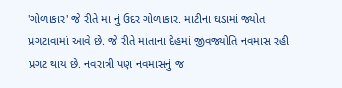'ગોળાકાર' જે રીતે મા નું ઉદર ગોળાકાર. માટીના ઘડામાં જ્યોત પ્રગટાવામાં આવે છે. જે રીતે માતાના દેહમાં જીવજ્યોતિ નવમાસ રહી પ્રગટ થાય છે. નવરાત્રી પણ નવમાસનું જ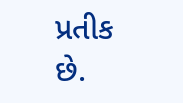પ્રતીક છે.